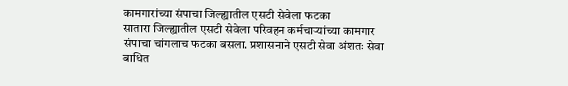कामगारांच्या संपाचा जिल्ह्यातील एसटी सेवेला फटका
सातारा जिल्ह्यातील एसटी सेवेला परिवहन कर्मचाऱ्यांच्या कामगार संपाचा चांगलाच फटका बसला. प्रशासनाने एसटी सेवा अंशतः सेवा बाधित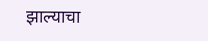झाल्याचा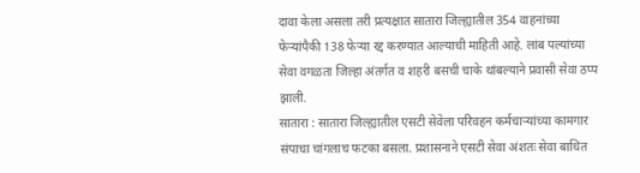दावा केला असला तरी प्रत्यक्षात सातारा जिल्ह्यातील 354 वाहनांच्या फेऱ्यांपैकी 138 फेऱ्या रद्द करण्यात आल्याची माहिती आहे. लांब पल्यांच्या सेवा वगळता जिल्हा अंतर्गत व शहरी बसची चाके थांबल्याने प्रवासी सेवा ठप्प झाली.
सातारा : सातारा जिल्ह्यातील एसटी सेवेला परिवहन कर्मचाऱ्यांच्या कामगार संपाचा चांगलाच फटका बसला. प्रशासनाने एसटी सेवा अंशतः सेवा बाधित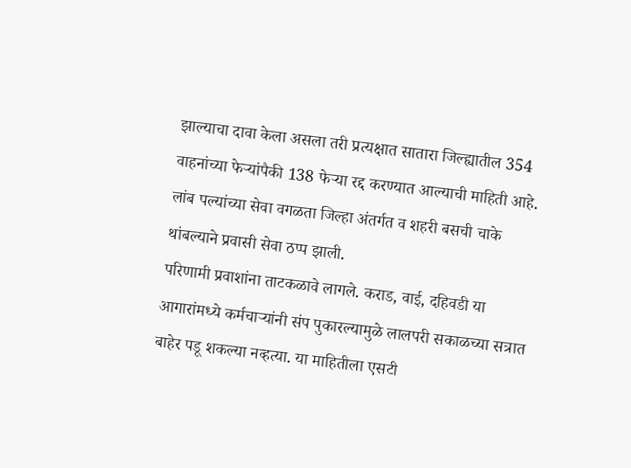झाल्याचा दावा केला असला तरी प्रत्यक्षात सातारा जिल्ह्यातील 354 वाहनांच्या फेऱ्यांपैकी 138 फेऱ्या रद्द करण्यात आल्याची माहिती आहे. लांब पल्यांच्या सेवा वगळता जिल्हा अंतर्गत व शहरी बसची चाके थांबल्याने प्रवासी सेवा ठप्प झाली.
परिणामी प्रवाशांना ताटकळावे लागले. कराड, वाई, दहिवडी या आगारांमध्ये कर्मचाऱ्यांनी संप पुकारल्यामुळे लालपरी सकाळच्या सत्रात बाहेर पडू शकल्या नव्हत्या. या माहितीला एसटी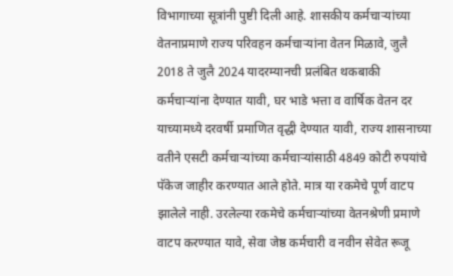विभागाच्या सूत्रांनी पुष्टी दिली आहे. शासकीय कर्मचाऱ्यांच्या वेतनाप्रमाणे राज्य परिवहन कर्मचाऱ्यांना वेतन मिळावे, जुलै 2018 ते जुलै 2024 यादरम्यानची प्रलंबित थकबाकी कर्मचाऱ्यांना देण्यात यावी, घर भाडे भत्ता व वार्षिक वेतन दर याच्यामध्ये दरवर्षी प्रमाणित वृद्धी देण्यात यावी, राज्य शासनाच्या वतीने एसटी कर्मचाऱ्यांच्या कर्मचाऱ्यांसाठी 4849 कोटी रुपयांचे पॅकेज जाहीर करण्यात आले होते. मात्र या रकमेचे पूर्ण वाटप झालेले नाही. उरलेल्या रकमेचे कर्मचाऱ्यांच्या वेतनश्रेणी प्रमाणे वाटप करण्यात यावे, सेवा जेष्ठ कर्मचारी व नवीन सेवेत रूजू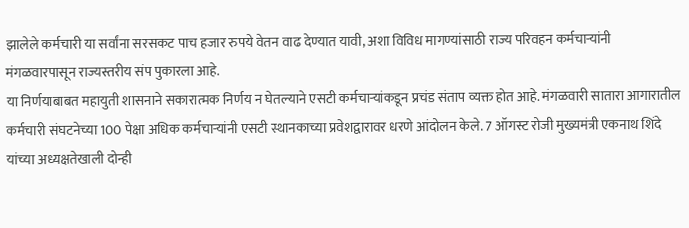झालेले कर्मचारी या सर्वांना सरसकट पाच हजार रुपये वेतन वाढ देण्यात यावी, अशा विविध मागण्यांसाठी राज्य परिवहन कर्मचाऱ्यांनी मंगळवारपासून राज्यस्तरीय संप पुकारला आहे.
या निर्णयाबाबत महायुती शासनाने सकारात्मक निर्णय न घेतल्याने एसटी कर्मचाऱ्यांकडून प्रचंड संताप व्यक्त होत आहे. मंगळवारी सातारा आगारातील कर्मचारी संघटनेच्या 100 पेक्षा अधिक कर्मचाऱ्यांनी एसटी स्थानकाच्या प्रवेशद्वारावर धरणे आंदोलन केले. 7 ऑगस्ट रोजी मुख्यमंत्री एकनाथ शिंदे यांच्या अध्यक्षतेखाली दोन्ही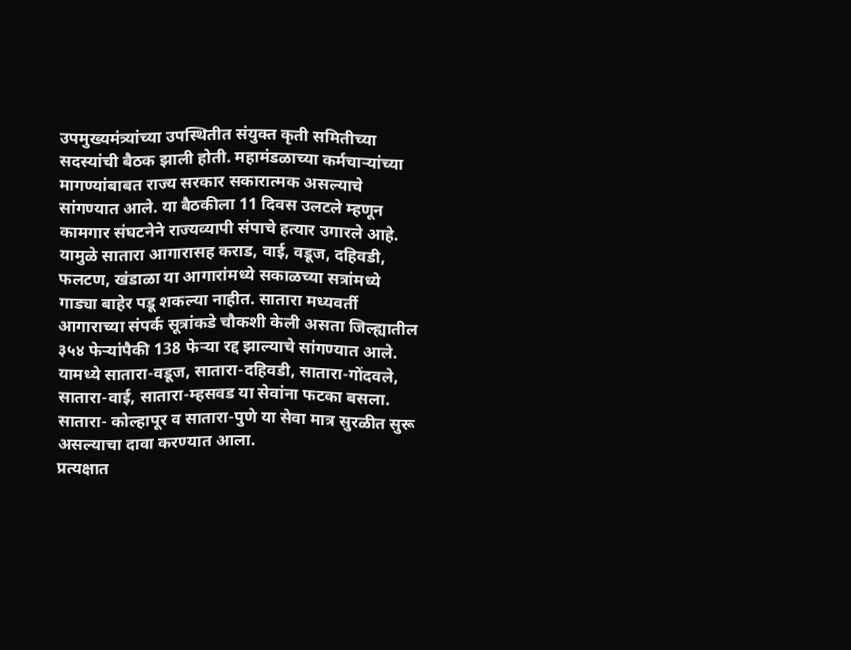उपमुख्यमंत्र्यांच्या उपस्थितीत संयुक्त कृती समितीच्या सदस्यांची बैठक झाली होती. महामंडळाच्या कर्मचाऱ्यांच्या मागण्यांबाबत राज्य सरकार सकारात्मक असल्याचे सांगण्यात आले. या बैठकीला 11 दिवस उलटले म्हणून कामगार संघटनेने राज्यव्यापी संपाचे हत्यार उगारले आहे. यामुळे सातारा आगारासह कराड, वाई, वडूज, दहिवडी, फलटण, खंडाळा या आगारांमध्ये सकाळच्या सत्रांमध्ये गाड्या बाहेर पडू शकल्या नाहीत. सातारा मध्यवर्ती आगाराच्या संपर्क सूत्रांकडे चौकशी केली असता जिल्ह्यातील ३५४ फेऱ्यांपैकी 138 फेऱ्या रद्द झाल्याचे सांगण्यात आले. यामध्ये सातारा-वडूज, सातारा-दहिवडी, सातारा-गोंदवले, सातारा-वाई, सातारा-म्हसवड या सेवांना फटका बसला. सातारा- कोल्हापूर व सातारा-पुणे या सेवा मात्र सुरळीत सुरू असल्याचा दावा करण्यात आला.
प्रत्यक्षात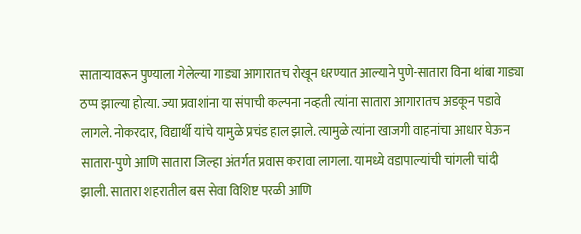साताऱ्यावरून पुण्याला गेलेल्या गाड्या आगारातच रोखून धरण्यात आल्याने पुणे-सातारा विना थांबा गाड्या ठप्प झाल्या होत्या. ज्या प्रवाशांना या संपाची कल्पना नव्हती त्यांना सातारा आगारातच अडकून पडावे लागले. नोकरदार, विद्यार्थी यांचे यामुळे प्रचंड हाल झाले. त्यामुळे त्यांना खाजगी वाहनांचा आधार घेऊन सातारा-पुणे आणि सातारा जिल्हा अंतर्गत प्रवास करावा लागला. यामध्ये वडापाल्यांची चांगली चांदी झाली. सातारा शहरातील बस सेवा विशिष्ट परळी आणि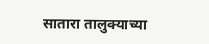सातारा तालुक्याच्या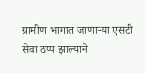ग्रामीण भागात जाणाऱ्या एसटी सेवा ठप्प झाल्याने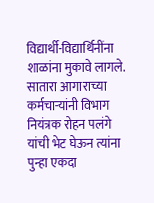विद्यार्थी-विद्यार्थिनींना शाळांना मुकावे लागले. सातारा आगाराच्या कर्मचाऱ्यांनी विभाग नियंत्रक रोहन पलंगे यांची भेट घेऊन त्यांना पुन्हा एकदा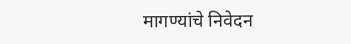मागण्यांचे निवेदन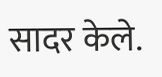सादर केले.